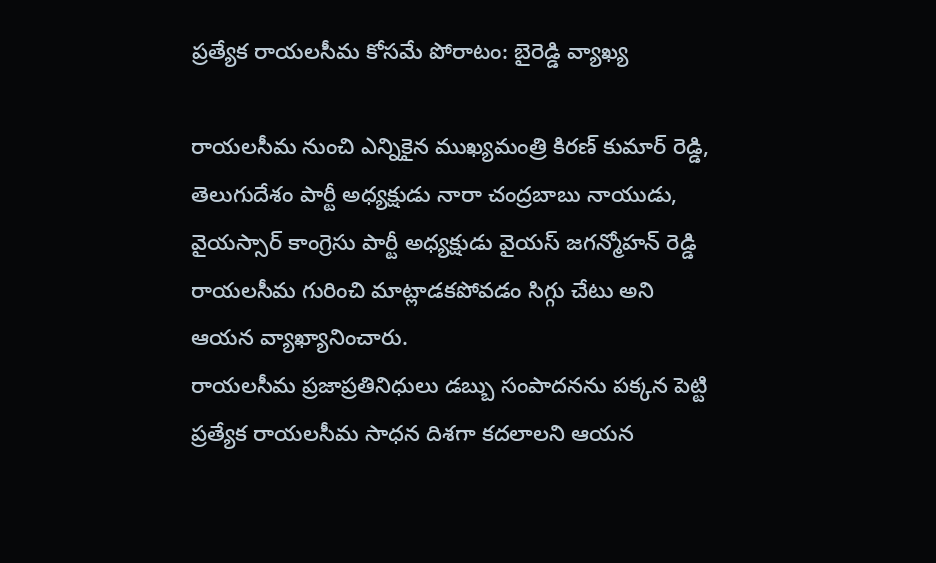ప్రత్యేక రాయలసీమ కోసమే పోరాటం: బైరెడ్డి వ్యాఖ్య

రాయలసీమ నుంచి ఎన్నికైన ముఖ్యమంత్రి కిరణ్ కుమార్ రెడ్డి, తెలుగుదేశం పార్టీ అధ్యక్షుడు నారా చంద్రబాబు నాయుడు, వైయస్సార్ కాంగ్రెసు పార్టీ అధ్యక్షుడు వైయస్ జగన్మోహన్ రెడ్డి రాయలసీమ గురించి మాట్లాడకపోవడం సిగ్గు చేటు అని ఆయన వ్యాఖ్యానించారు.
రాయలసీమ ప్రజాప్రతినిధులు డబ్బు సంపాదనను పక్కన పెట్టి ప్రత్యేక రాయలసీమ సాధన దిశగా కదలాలని ఆయన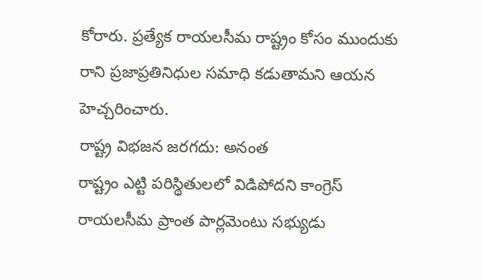కోరారు. ప్రత్యేక రాయలసీమ రాష్ట్రం కోసం ముందుకు రాని ప్రజాప్రతినిధుల సమాధి కడుతామని ఆయన హెచ్చరించారు.
రాష్ట్ర విభజన జరగదు: అనంత
రాష్ట్రం ఎట్టి పరిస్థితులలో విడిపోదని కాంగ్రెస్ రాయలసీమ ప్రాంత పార్లమెంటు సభ్యుడు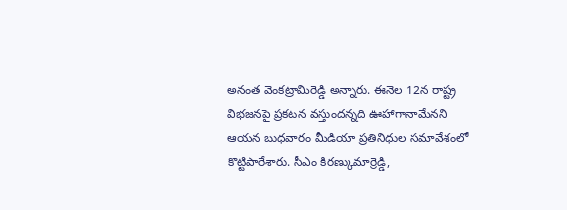అనంత వెంకట్రామిరెడ్డి అన్నారు. ఈనెల 12న రాష్ట్ర విభజనపై ప్రకటన వస్తుందన్నది ఊహాగానామేనని ఆయన బుధవారం మీడియా ప్రతినిధుల సమావేశంలో కొట్టిపారేశారు. సీఎం కిరణ్కుమార్రెడ్డి,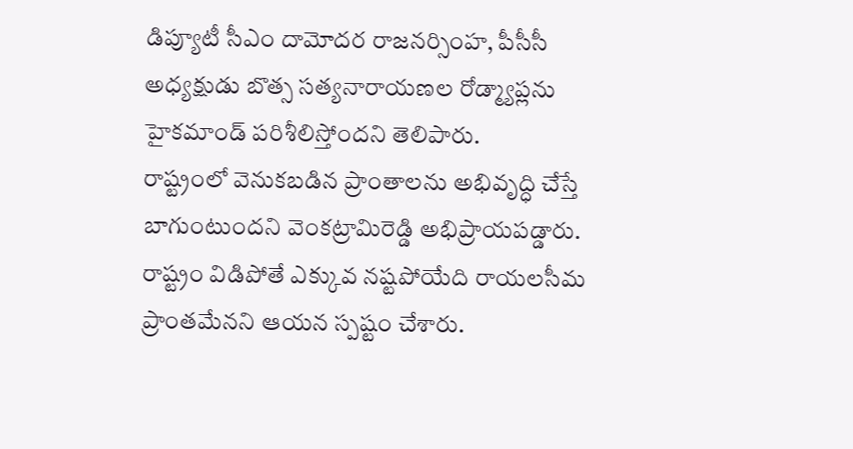డిప్యూటీ సీఎం దామోదర రాజనర్సింహ, పీసీసీ అధ్యక్షుడు బొత్స సత్యనారాయణల రోడ్మ్యాప్లను హైకమాండ్ పరిశీలిస్తోందని తెలిపారు.
రాష్ట్రంలో వెనుకబడిన ప్రాంతాలను అభివృద్ధి చేస్తే బాగుంటుందని వెంకట్రామిరెడ్డి అభిప్రాయపడ్డారు. రాష్ట్రం విడిపోతే ఎక్కువ నష్టపోయేది రాయలసీమ ప్రాంతమేనని ఆయన స్పష్టం చేశారు.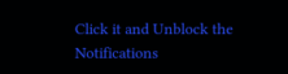Click it and Unblock the Notifications